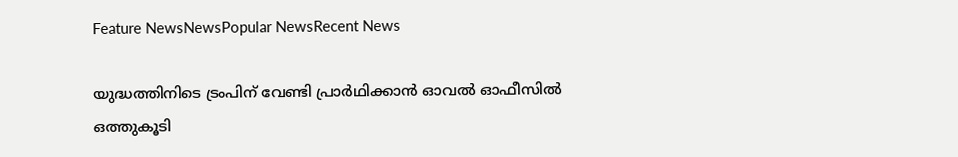Feature NewsNewsPopular NewsRecent News

യുദ്ധത്തിനിടെ ട്രംപിന് വേണ്ടി പ്രാർഥിക്കാൻ ഓവൽ ഓഫീസിൽ ഒത്തുകൂടി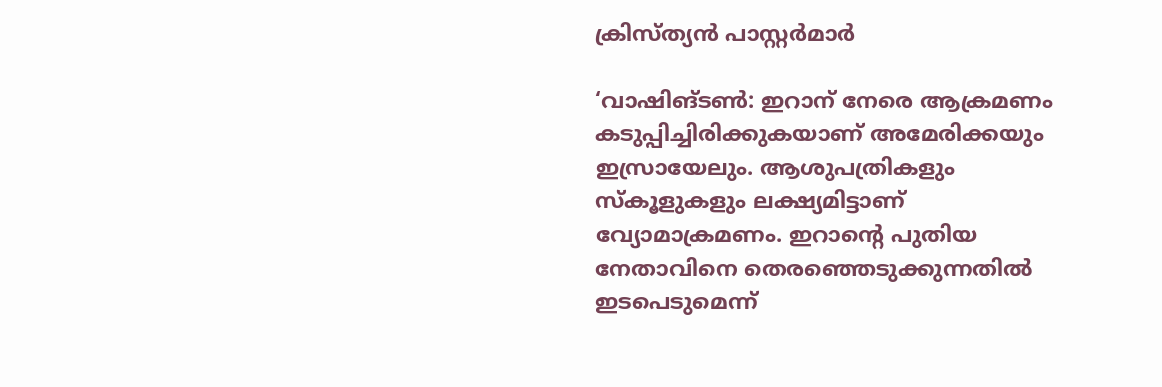ക്രിസ്ത്യൻ പാസ്റ്റർമാർ

‘വാഷിങ്ടൺ: ഇറാന് നേരെ ആക്രമണം കടുപ്പിച്ചിരിക്കുകയാണ് അമേരിക്കയും ഇസ്രായേലും. ആശുപത്രികളും സ്കൂളുകളും ലക്ഷ്യമിട്ടാണ് വ്യോമാക്രമണം. ഇറാന്റെ പുതിയ നേതാവിനെ തെരഞ്ഞെടുക്കുന്നതിൽ ഇടപെടുമെന്ന്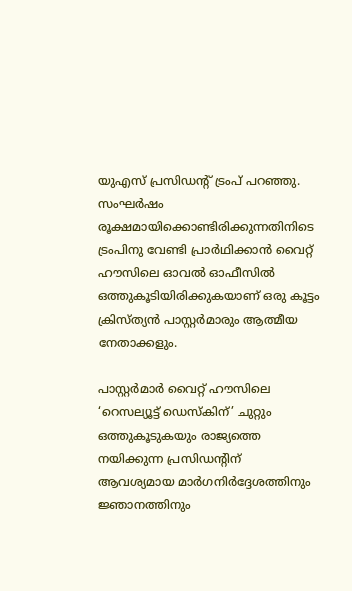യുഎസ് പ്രസിഡന്റ് ട്രംപ് പറഞ്ഞു. സംഘർഷം രൂക്ഷമായിക്കൊണ്ടിരിക്കുന്നതിനിടെ ട്രംപിനു വേണ്ടി പ്രാർഥിക്കാൻ വൈറ്റ് ഹൗസിലെ ഓവൽ ഓഫീസിൽ ഒത്തുകൂടിയിരിക്കുകയാണ് ഒരു കൂട്ടം ക്രിസ്ത്യൻ പാസ്റ്റർമാരും ആത്മീയ നേതാക്കളും.

പാസ്റ്റർമാർ വൈറ്റ് ഹൗസിലെ ‘റെസല്യൂട്ട് ഡെസ്കിന്’ ചുറ്റും ഒത്തുകൂടുകയും രാജ്യത്തെ നയിക്കുന്ന പ്രസിഡൻ്റിന് ആവശ്യമായ മാർഗനിർദ്ദേശത്തിനും ജ്ഞാനത്തിനും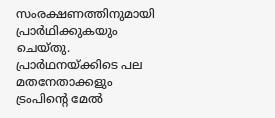സംരക്ഷണത്തിനുമായി പ്രാർഥിക്കുകയും ചെയ്തു. പ്രാർഥനയ്ക്കിടെ പല മതനേതാക്കളും ട്രംപിൻ്റെ മേൽ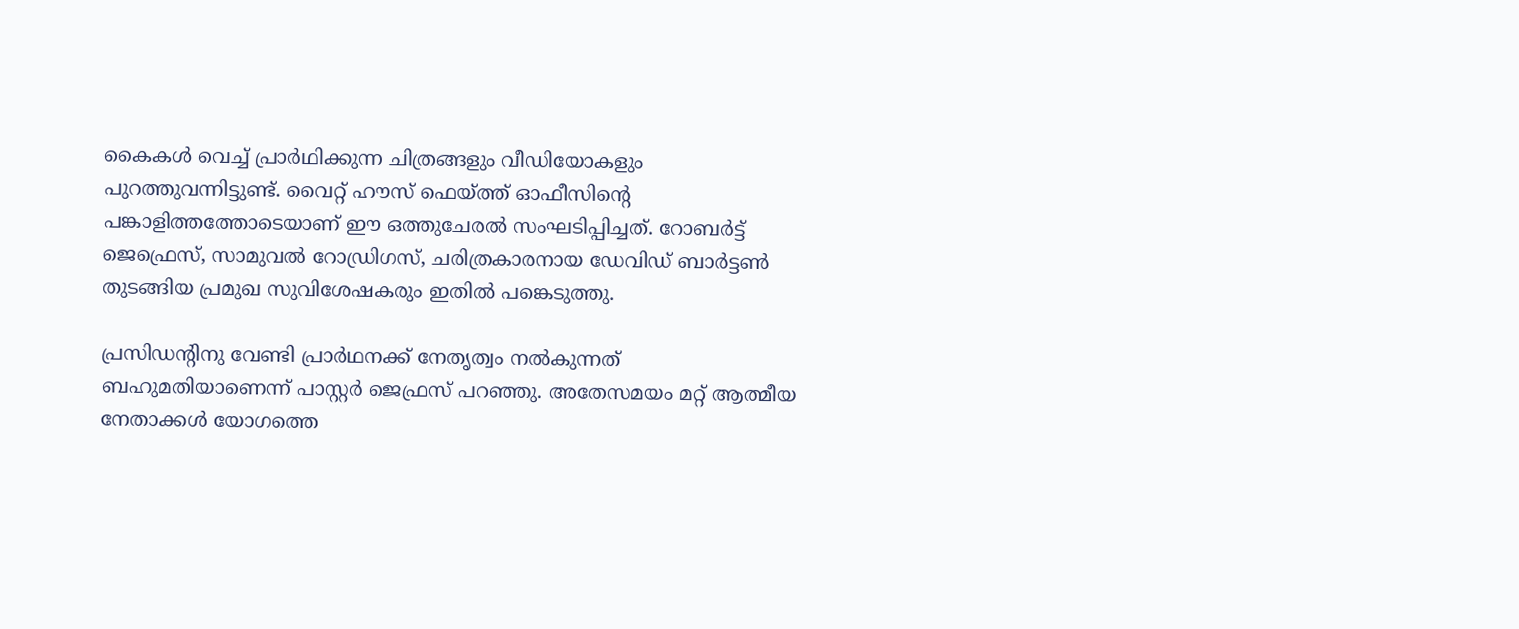കൈകൾ വെച്ച് പ്രാർഥിക്കുന്ന ചിത്രങ്ങളും വീഡിയോകളും പുറത്തുവന്നിട്ടുണ്ട്. വൈറ്റ് ഹൗസ് ഫെയ്ത്ത് ഓഫീസിന്റെ പങ്കാളിത്തത്തോടെയാണ് ഈ ഒത്തുചേരൽ സംഘടിപ്പിച്ചത്. റോബർട്ട് ജെഫ്രെസ്, സാമുവൽ റോഡ്രിഗസ്, ചരിത്രകാരനായ ഡേവിഡ് ബാർട്ടൺ തുടങ്ങിയ പ്രമുഖ സുവിശേഷകരും ഇതിൽ പങ്കെടുത്തു.

പ്രസിഡന്റിനു വേണ്ടി പ്രാർഥനക്ക് നേതൃത്വം നൽകുന്നത് ബഹുമതിയാണെന്ന് പാസ്റ്റർ ജെഫ്രസ് പറഞ്ഞു. അതേസമയം മറ്റ് ആത്മീയ നേതാക്കൾ യോഗത്തെ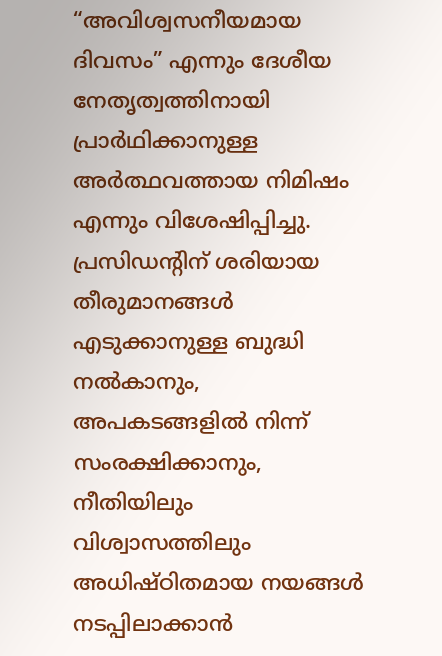“അവിശ്വസനീയമായ ദിവസം” എന്നും ദേശീയ നേതൃത്വത്തിനായി പ്രാർഥിക്കാനുള്ള അർത്ഥവത്തായ നിമിഷം എന്നും വിശേഷിപ്പിച്ചു. പ്രസിഡന്റിന് ശരിയായ തീരുമാനങ്ങൾ എടുക്കാനുള്ള ബുദ്ധി നൽകാനും, അപകടങ്ങളിൽ നിന്ന് സംരക്ഷിക്കാനും, നീതിയിലും വിശ്വാസത്തിലും അധിഷ്ഠിതമായ നയങ്ങൾ നടപ്പിലാക്കാൻ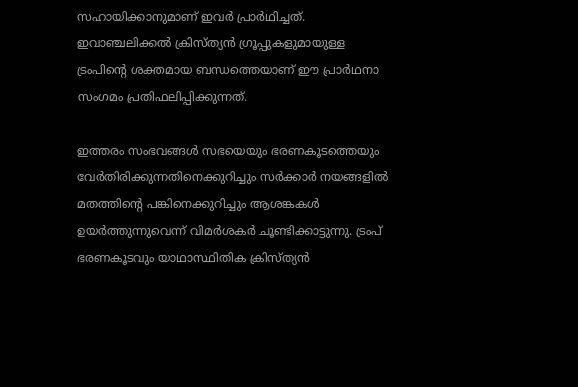സഹായിക്കാനുമാണ് ഇവർ പ്രാർഥിച്ചത്. ഇവാഞ്ചലിക്കൽ ക്രിസ്ത്യൻ ഗ്രൂപ്പുകളുമായുള്ള ട്രംപിൻ്റെ ശക്തമായ ബന്ധത്തെയാണ് ഈ പ്രാർഥനാ സംഗമം പ്രതിഫലിപ്പിക്കുന്നത്.

ഇത്തരം സംഭവങ്ങൾ സഭയെയും ഭരണകൂടത്തെയും വേർതിരിക്കുന്നതിനെക്കുറിച്ചും സർക്കാർ നയങ്ങളിൽ മതത്തിൻ്റെ പങ്കിനെക്കുറിച്ചും ആശങ്കകൾ ഉയർത്തുന്നുവെന്ന് വിമർശകർ ചൂണ്ടിക്കാട്ടുന്നു. ട്രംപ് ഭരണകൂടവും യാഥാസ്ഥിതിക ക്രിസ്‌ത്യൻ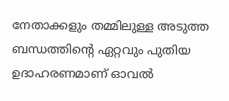നേതാക്കളും തമ്മിലുള്ള അടുത്ത ബന്ധത്തിന്റെ ഏറ്റവും പുതിയ ഉദാഹരണമാണ് ഓവൽ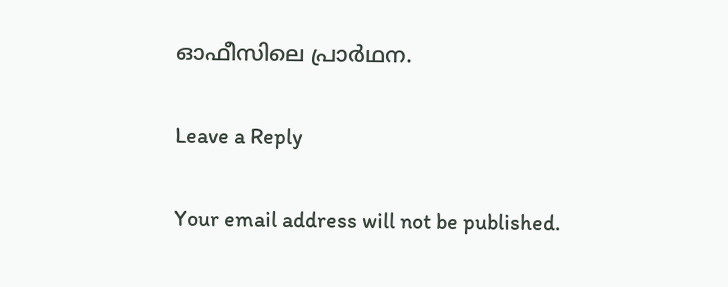ഓഫീസിലെ പ്രാർഥന.

Leave a Reply

Your email address will not be published.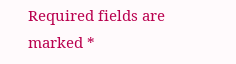Required fields are marked *